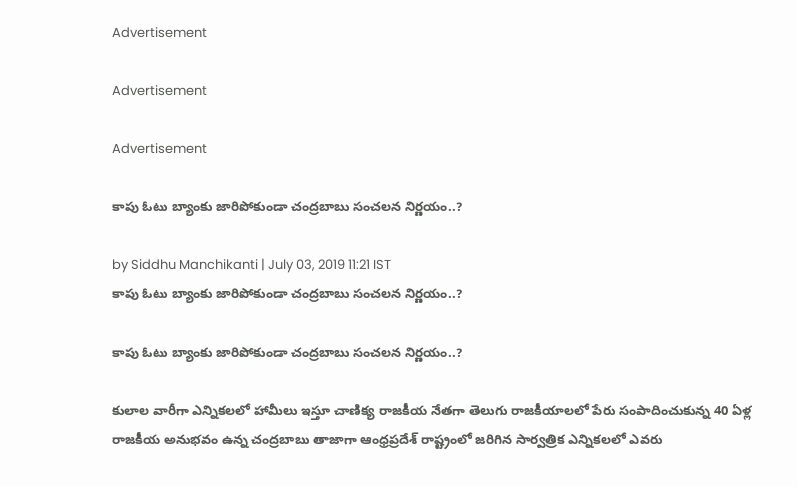Advertisement

Advertisement

Advertisement

కాపు ఓటు బ్యాంకు జారిపోకుండా చంద్రబాబు సంచలన నిర్ణయం..?

by Siddhu Manchikanti | July 03, 2019 11:21 IST
కాపు ఓటు బ్యాంకు జారిపోకుండా చంద్రబాబు సంచలన నిర్ణయం..?

కాపు ఓటు బ్యాంకు జారిపోకుండా చంద్రబాబు సంచలన నిర్ణయం..?

కులాల వారీగా ఎన్నికలలో హామీలు ఇస్తూ చాణిక్య రాజకీయ నేతగా తెలుగు రాజకీయాలలో పేరు సంపాదించుకున్న 40 ఏళ్ల రాజకీయ అనుభవం ఉన్న చంద్రబాబు తాజాగా ఆంధ్రప్రదేశ్ రాష్ట్రంలో జరిగిన సార్వత్రిక ఎన్నికలలో ఎవరు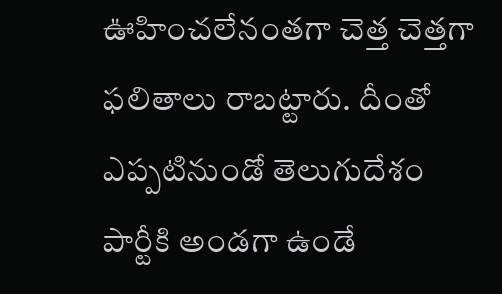ఊహించలేనంతగా చెత్త చెత్తగా ఫలితాలు రాబట్టారు. దీంతో ఎప్పటినుండో తెలుగుదేశం పార్టీకి అండగా ఉండే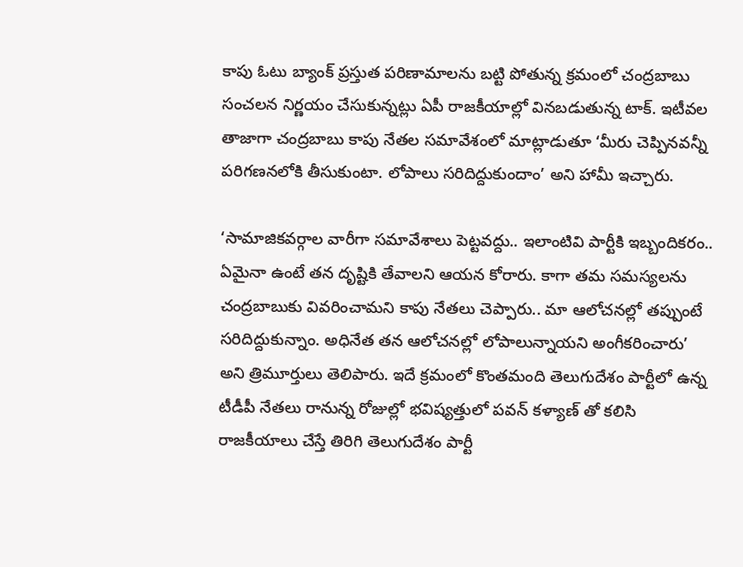కాపు ఓటు బ్యాంక్ ప్రస్తుత పరిణామాలను బట్టి పోతున్న క్రమంలో చంద్రబాబు సంచలన నిర్ణయం చేసుకున్నట్లు ఏపీ రాజకీయాల్లో వినబడుతున్న టాక్. ఇటీవల తాజాగా చంద్రబాబు కాపు నేతల సమావేశంలో మాట్లాడుతూ ‘మీరు చెప్పినవన్నీ పరిగణనలోకి తీసుకుంటా. లోపాలు సరిదిద్దుకుందాం’ అని హామీ ఇచ్చారు.

‘సామాజికవర్గాల వారీగా సమావేశాలు పెట్టవద్దు.. ఇలాంటివి పార్టీకి ఇబ్బందికరం.. ఏమైనా ఉంటే తన దృష్టికి తేవాలని ఆయన కోరారు. కాగా తమ సమస్యలను చంద్రబాబుకు వివరించామని కాపు నేతలు చెప్పారు.. మా ఆలోచనల్లో తప్పుంటే సరిదిద్దుకున్నాం. అధినేత తన ఆలోచనల్లో లోపాలున్నాయని అంగీకరించారు’ అని త్రిమూర్తులు తెలిపారు. ఇదే క్రమంలో కొంతమంది తెలుగుదేశం పార్టీలో ఉన్న టీడీపీ నేతలు రానున్న రోజుల్లో భవిష్యత్తులో పవన్ కళ్యాణ్ తో కలిసి రాజకీయాలు చేస్తే తిరిగి తెలుగుదేశం పార్టీ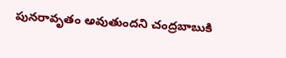పునరావృతం అవుతుందని చంద్రబాబుకి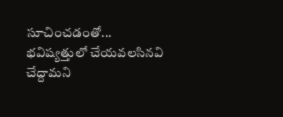సూచించడంతో... భవిష్యత్తులో చేయవలసినవి చేద్దామని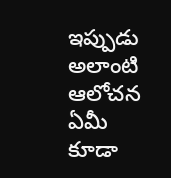ఇప్పుడు అలాంటి ఆలోచన ఏమీ కూడా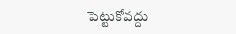పెట్టుకోవద్దు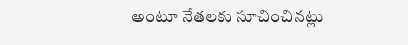అంటూ నేతలకు సూచించినట్లు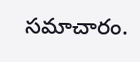సమాచారం.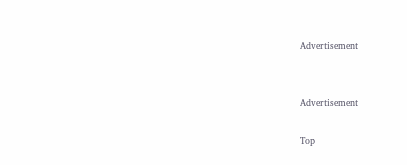Advertisement


Advertisement

Top